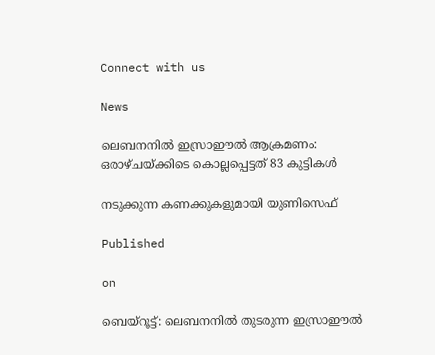Connect with us

News

ലെബനനില്‍ ഇസ്രാഈല്‍ ആക്രമണം: ഒരാഴ്ചയ്ക്കിടെ കൊല്ലപ്പെട്ടത് 83 കുട്ടികള്‍

നടുക്കുന്ന കണക്കുകളുമായി യുണിസെഫ്

Published

on

ബെയ്‌റൂട്ട്: ലെബനനില്‍ തുടരുന്ന ഇസ്രാഈല്‍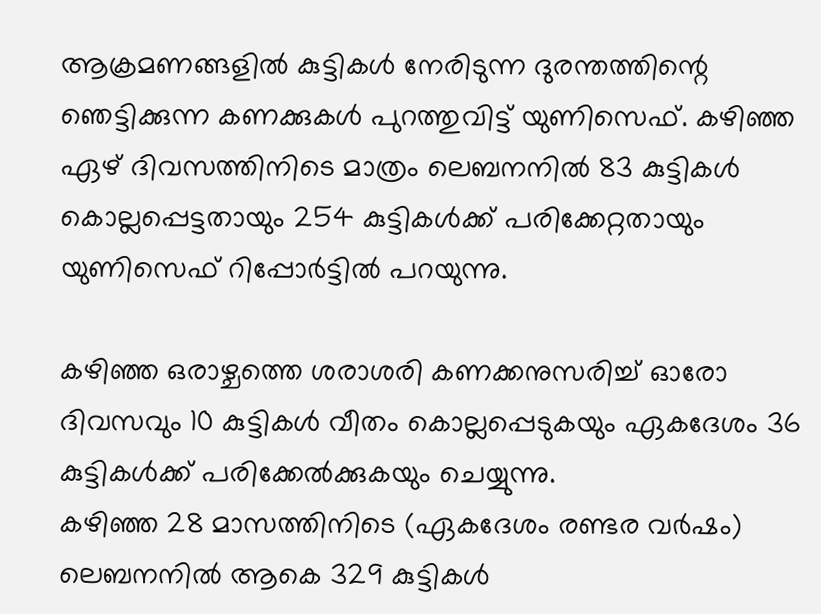ആക്രമണങ്ങളില്‍ കുട്ടികള്‍ നേരിടുന്ന ദുരന്തത്തിന്റെ ഞെട്ടിക്കുന്ന കണക്കുകള്‍ പുറത്തുവിട്ട് യുണിസെഫ്. കഴിഞ്ഞ ഏഴ് ദിവസത്തിനിടെ മാത്രം ലെബനനില്‍ 83 കുട്ടികള്‍ കൊല്ലപ്പെട്ടതായും 254 കുട്ടികള്‍ക്ക് പരിക്കേറ്റതായും യുണിസെഫ് റിപ്പോര്‍ട്ടില്‍ പറയുന്നു.

കഴിഞ്ഞ ഒരാഴ്ചത്തെ ശരാശരി കണക്കനുസരിച്ച് ഓരോ ദിവസവും 10 കുട്ടികള്‍ വീതം കൊല്ലപ്പെടുകയും ഏകദേശം 36 കുട്ടികള്‍ക്ക് പരിക്കേല്‍ക്കുകയും ചെയ്യുന്നു.
കഴിഞ്ഞ 28 മാസത്തിനിടെ (ഏകദേശം രണ്ടര വര്‍ഷം) ലെബനനില്‍ ആകെ 329 കുട്ടികള്‍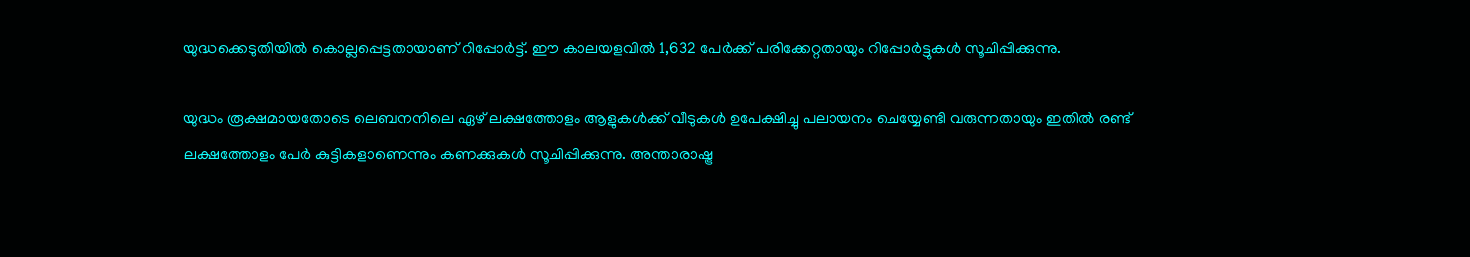യുദ്ധക്കെടുതിയില്‍ കൊല്ലപ്പെട്ടതായാണ് റിപ്പോര്‍ട്ട്. ഈ കാലയളവില്‍ 1,632 പേര്‍ക്ക് പരിക്കേറ്റതായും റിപ്പോര്‍ട്ടുകള്‍ സൂചിപ്പിക്കുന്നു.

യുദ്ധം രൂക്ഷമായതോടെ ലെബനനിലെ ഏഴ് ലക്ഷത്തോളം ആളുകള്‍ക്ക് വീടുകള്‍ ഉപേക്ഷിച്ചു പലായനം ചെയ്യേണ്ടി വരുന്നതായും ഇതില്‍ രണ്ട് ലക്ഷത്തോളം പേര്‍ കുട്ടികളാണെന്നും കണക്കുകള്‍ സൂചിപ്പിക്കുന്നു. അന്താരാഷ്ട്ര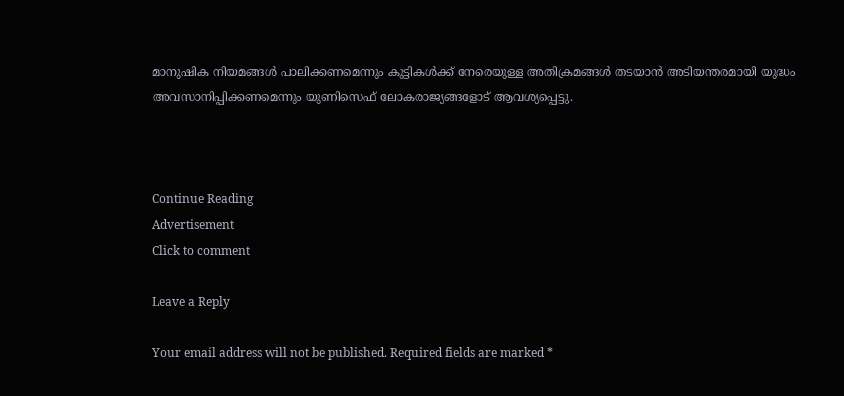മാനുഷിക നിയമങ്ങള്‍ പാലിക്കണമെന്നും കുട്ടികള്‍ക്ക് നേരെയുള്ള അതിക്രമങ്ങള്‍ തടയാന്‍ അടിയന്തരമായി യുദ്ധം അവസാനിപ്പിക്കണമെന്നും യുണിസെഫ് ലോകരാജ്യങ്ങളോട് ആവശ്യപ്പെട്ടു.



Continue Reading
Advertisement
Click to comment

Leave a Reply

Your email address will not be published. Required fields are marked *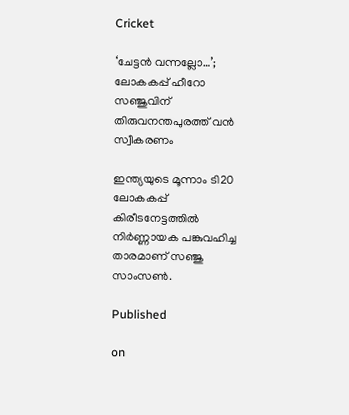Cricket

‘ചേട്ടന്‍ വന്നല്ലോ…’; ലോകകപ്പ് ഹീറോ സഞ്ജുവിന് തിരുവനന്തപുരത്ത് വന്‍ സ്വീകരണം

ഇന്ത്യയുടെ മൂന്നാം ടി20 ലോകകപ്പ് കിരീടനേട്ടത്തില്‍ നിര്‍ണ്ണായക പങ്കുവഹിച്ച താരമാണ് സഞ്ജു സാംസണ്‍.

Published

on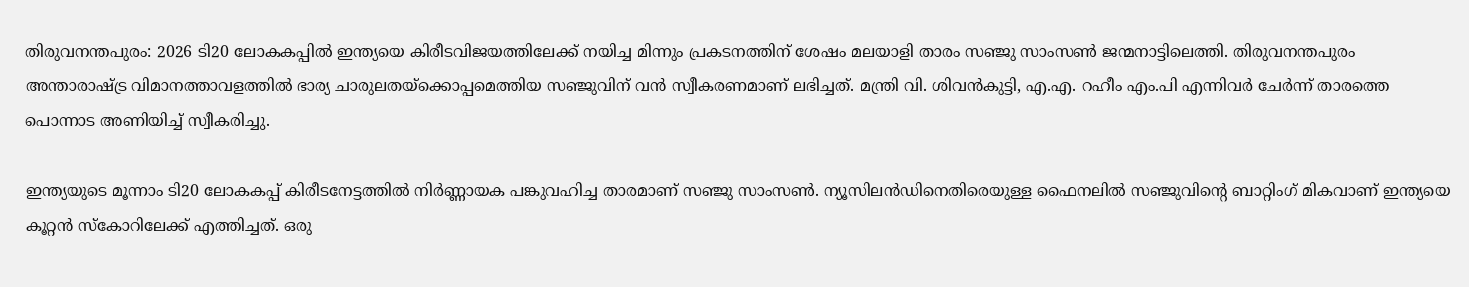തിരുവനന്തപുരം: 2026 ടി20 ലോകകപ്പില്‍ ഇന്ത്യയെ കിരീടവിജയത്തിലേക്ക് നയിച്ച മിന്നും പ്രകടനത്തിന് ശേഷം മലയാളി താരം സഞ്ജു സാംസണ്‍ ജന്മനാട്ടിലെത്തി. തിരുവനന്തപുരം അന്താരാഷ്ട്ര വിമാനത്താവളത്തില്‍ ഭാര്യ ചാരുലതയ്‌ക്കൊപ്പമെത്തിയ സഞ്ജുവിന് വന്‍ സ്വീകരണമാണ് ലഭിച്ചത്. മന്ത്രി വി. ശിവന്‍കുട്ടി, എ.എ. റഹീം എം.പി എന്നിവര്‍ ചേര്‍ന്ന് താരത്തെ പൊന്നാട അണിയിച്ച് സ്വീകരിച്ചു.

ഇന്ത്യയുടെ മൂന്നാം ടി20 ലോകകപ്പ് കിരീടനേട്ടത്തില്‍ നിര്‍ണ്ണായക പങ്കുവഹിച്ച താരമാണ് സഞ്ജു സാംസണ്‍. ന്യൂസിലന്‍ഡിനെതിരെയുള്ള ഫൈനലില്‍ സഞ്ജുവിന്റെ ബാറ്റിംഗ് മികവാണ് ഇന്ത്യയെ കൂറ്റന്‍ സ്‌കോറിലേക്ക് എത്തിച്ചത്. ഒരു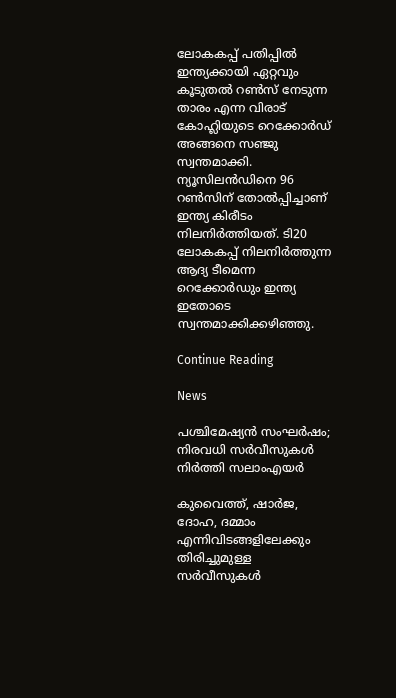ലോകകപ്പ് പതിപ്പില്‍ ഇന്ത്യക്കായി ഏറ്റവും കൂടുതല്‍ റണ്‍സ് നേടുന്ന താരം എന്ന വിരാട് കോഹ്ലിയുടെ റെക്കോര്‍ഡ് അങ്ങനെ സഞ്ജു സ്വന്തമാക്കി. ന്യൂസിലന്‍ഡിനെ 96 റണ്‍സിന് തോല്‍പ്പിച്ചാണ് ഇന്ത്യ കിരീടം നിലനിര്‍ത്തിയത്. ടി20 ലോകകപ്പ് നിലനിര്‍ത്തുന്ന ആദ്യ ടീമെന്ന റെക്കോര്‍ഡും ഇന്ത്യ ഇതോടെ സ്വന്തമാക്കിക്കഴിഞ്ഞു.

Continue Reading

News

പശ്ചിമേഷ്യന്‍ സംഘര്‍ഷം; നിരവധി സര്‍വീസുകള്‍ നിര്‍ത്തി സലാംഎയര്‍

കുവൈത്ത്, ഷാര്‍ജ, ദോഹ, ദമ്മാം എന്നിവിടങ്ങളിലേക്കും തിരിച്ചുമുള്ള സര്‍വീസുകള്‍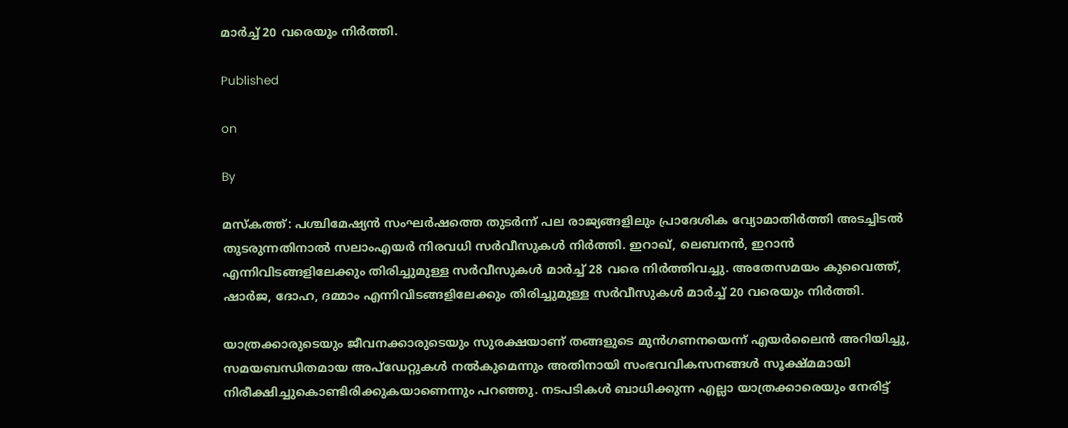മാര്‍ച്ച് 20 വരെയും നിര്‍ത്തി.

Published

on

By

മസ്‌കത്ത്: പശ്ചിമേഷ്യന്‍ സംഘര്‍ഷത്തെ തുടര്‍ന്ന് പല രാജ്യങ്ങളിലും പ്രാദേശിക വ്യോമാതിര്‍ത്തി അടച്ചിടല്‍ തുടരുന്നതിനാല്‍ സലാംഎയര്‍ നിരവധി സര്‍വീസുകള്‍ നിര്‍ത്തി. ഇറാഖ്, ലെബനന്‍, ഇറാന്‍ എന്നിവിടങ്ങളിലേക്കും തിരിച്ചുമുള്ള സര്‍വീസുകള്‍ മാര്‍ച്ച് 28 വരെ നിര്‍ത്തിവച്ചു. അതേസമയം കുവൈത്ത്, ഷാര്‍ജ, ദോഹ, ദമ്മാം എന്നിവിടങ്ങളിലേക്കും തിരിച്ചുമുള്ള സര്‍വീസുകള്‍ മാര്‍ച്ച് 20 വരെയും നിര്‍ത്തി.

യാത്രക്കാരുടെയും ജീവനക്കാരുടെയും സുരക്ഷയാണ് തങ്ങളുടെ മുന്‍ഗണനയെന്ന് എയര്‍ലൈന്‍ അറിയിച്ചു, സമയബന്ധിതമായ അപ്‌ഡേറ്റുകള്‍ നല്‍കുമെന്നും അതിനായി സംഭവവികസനങ്ങള്‍ സൂക്ഷ്മമായി നിരീക്ഷിച്ചുകൊണ്ടിരിക്കുകയാണെന്നും പറഞ്ഞു. നടപടികള്‍ ബാധിക്കുന്ന എല്ലാ യാത്രക്കാരെയും നേരിട്ട്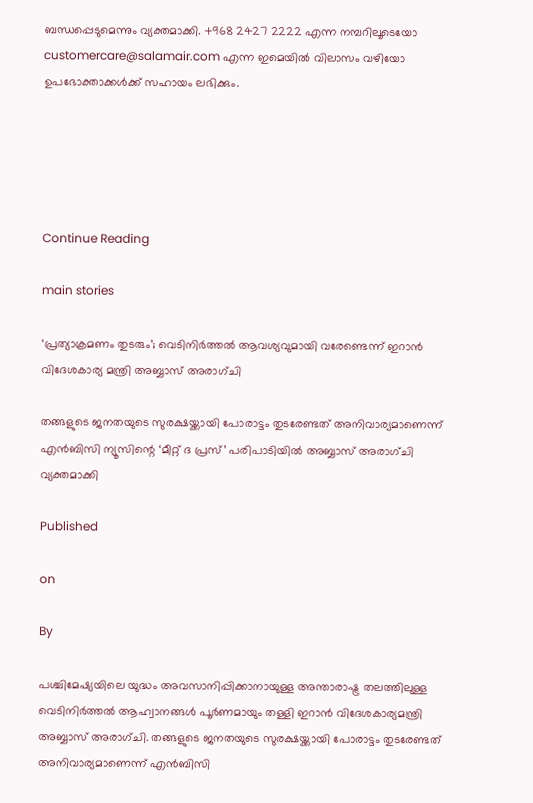ബന്ധപ്പെടുമെന്നും വ്യക്തമാക്കി. +968 2427 2222 എന്ന നമ്പറിലൂടെയോ customercare@salamair.com എന്ന ഇമെയില്‍ വിലാസം വഴിയോ ഉപഭോക്താക്കള്‍ക്ക് സഹായം ലഭിക്കും.





Continue Reading

main stories

‘പ്രത്യാക്രമണം തുടരും’; വെടിനിര്‍ത്തല്‍ ആവശ്യവുമായി വരേണ്ടെന്ന് ഇറാന്‍ വിദേശകാര്യ മന്ത്രി അബ്ബാസ് അരാഗ്ചി

തങ്ങളുടെ ജനതയുടെ സുരക്ഷയ്ക്കായി പോരാട്ടം തുടരേണ്ടത് അനിവാര്യമാണെന്ന് എന്‍ബിസി ന്യൂസിന്റെ ‘മീറ്റ് ദ പ്രസ്’ പരിപാടിയില്‍ അബ്ബാസ് അരാഗ്ചി വ്യക്തമാക്കി

Published

on

By

പശ്ചിമേഷ്യയിലെ യുദ്ധം അവസാനിപ്പിക്കാനായുള്ള അന്താരാഷ്ട്ര തലത്തിലുള്ള വെടിനിര്‍ത്തല്‍ ആഹ്വാനങ്ങള്‍ പൂര്‍ണമായും തള്ളി ഇറാന്‍ വിദേശകാര്യമന്ത്രി അബ്ബാസ് അരാഗ്ചി. തങ്ങളുടെ ജനതയുടെ സുരക്ഷയ്ക്കായി പോരാട്ടം തുടരേണ്ടത് അനിവാര്യമാണെന്ന് എന്‍ബിസി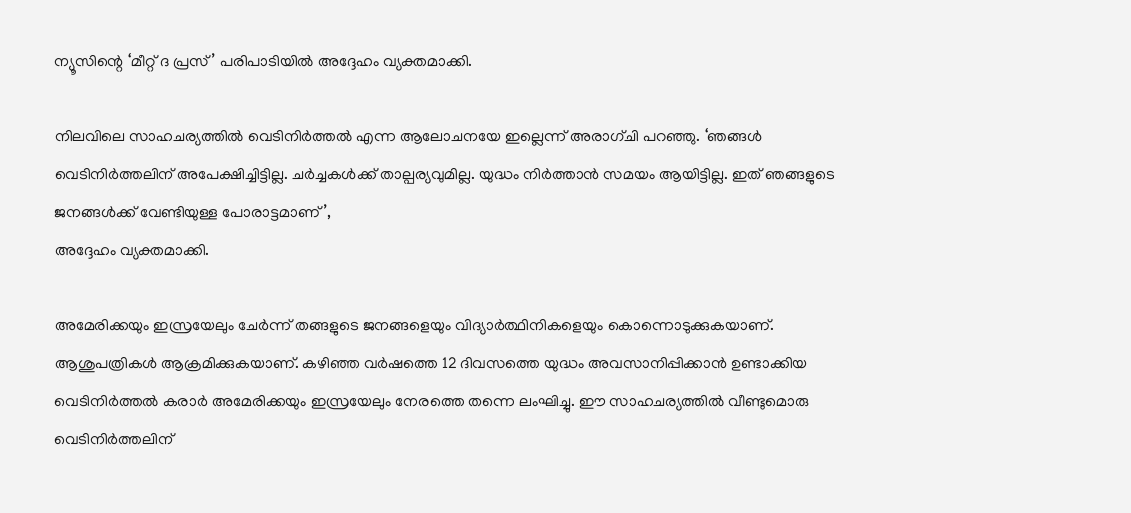ന്യൂസിന്റെ ‘മീറ്റ് ദ പ്രസ്’ പരിപാടിയില്‍ അദ്ദേഹം വ്യക്തമാക്കി.

നിലവിലെ സാഹചര്യത്തില്‍ വെടിനിര്‍ത്തല്‍ എന്ന ആലോചനയേ ഇല്ലെന്ന് അരാഗ്ചി പറഞ്ഞു. ‘ഞങ്ങള്‍ വെടിനിര്‍ത്തലിന് അപേക്ഷിച്ചിട്ടില്ല. ചര്‍ച്ചകള്‍ക്ക് താല്പര്യവുമില്ല. യുദ്ധം നിര്‍ത്താന്‍ സമയം ആയിട്ടില്ല. ഇത് ഞങ്ങളുടെ ജനങ്ങള്‍ക്ക് വേണ്ടിയുള്ള പോരാട്ടമാണ്’,
അദ്ദേഹം വ്യക്തമാക്കി.

അമേരിക്കയും ഇസ്രയേലും ചേര്‍ന്ന് തങ്ങളുടെ ജനങ്ങളെയും വിദ്യാര്‍ത്ഥിനികളെയും കൊന്നൊടുക്കുകയാണ്. ആശുപത്രികള്‍ ആക്രമിക്കുകയാണ്. കഴിഞ്ഞ വര്‍ഷത്തെ 12 ദിവസത്തെ യുദ്ധം അവസാനിപ്പിക്കാന്‍ ഉണ്ടാക്കിയ വെടിനിര്‍ത്തല്‍ കരാര്‍ അമേരിക്കയും ഇസ്രയേലും നേരത്തെ തന്നെ ലംഘിച്ചു. ഈ സാഹചര്യത്തില്‍ വീണ്ടുമൊരു വെടിനിര്‍ത്തലിന്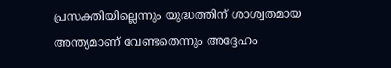പ്രസക്തിയില്ലെന്നും യുദ്ധത്തിന് ശാശ്വതമായ അന്ത്യമാണ് വേണ്ടതെന്നും അദ്ദേഹം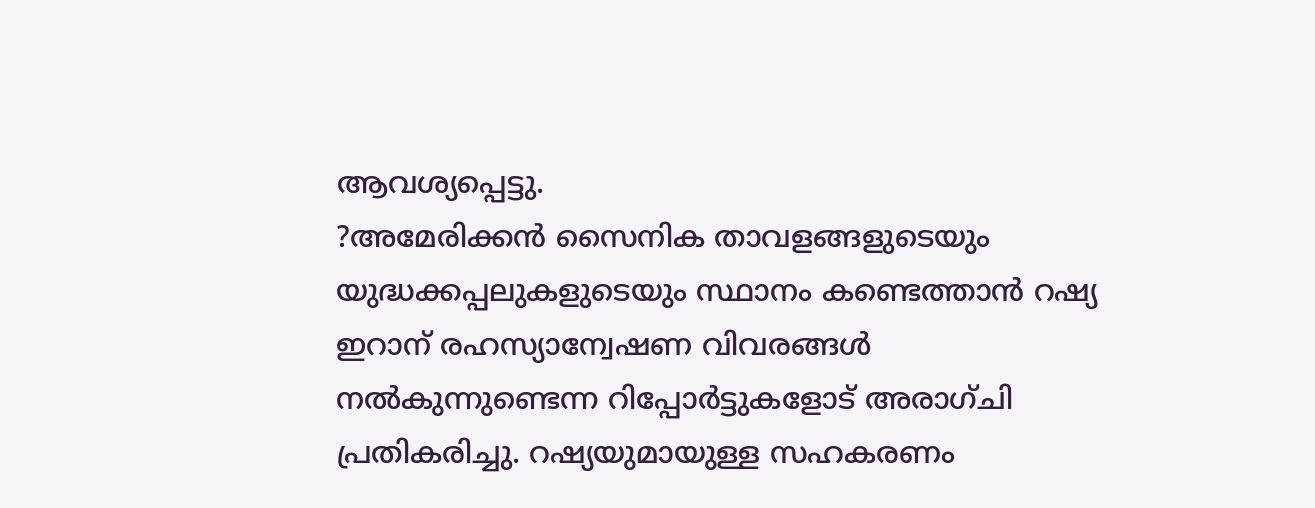ആവശ്യപ്പെട്ടു.
?അമേരിക്കന്‍ സൈനിക താവളങ്ങളുടെയും യുദ്ധക്കപ്പലുകളുടെയും സ്ഥാനം കണ്ടെത്താന്‍ റഷ്യ ഇറാന് രഹസ്യാന്വേഷണ വിവരങ്ങള്‍ നല്‍കുന്നുണ്ടെന്ന റിപ്പോര്‍ട്ടുകളോട് അരാഗ്ചി പ്രതികരിച്ചു. റഷ്യയുമായുള്ള സഹകരണം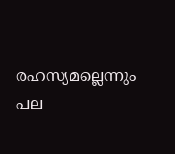രഹസ്യമല്ലെന്നും പല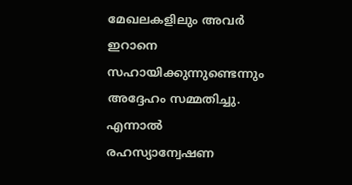മേഖലകളിലും അവര്‍ ഇറാനെ സഹായിക്കുന്നുണ്ടെന്നും അദ്ദേഹം സമ്മതിച്ചു. എന്നാല്‍ രഹസ്യാന്വേഷണ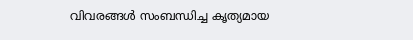വിവരങ്ങള്‍ സംബന്ധിച്ച കൃത്യമായ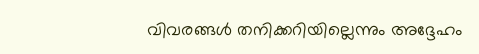വിവരങ്ങള്‍ തനിക്കറിയില്ലെന്നും അദ്ദേഹം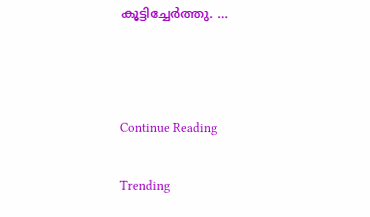കൂട്ടിച്ചേര്‍ത്തു. …



Continue Reading

Trending